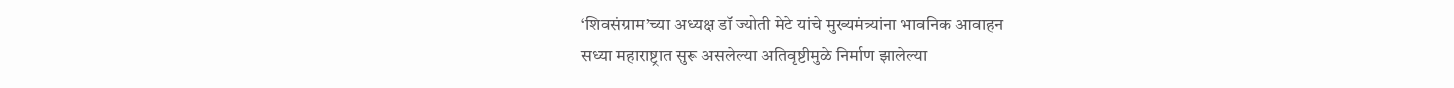‘शिवसंग्राम’च्या अध्यक्ष डॉ ज्योती मेटे यांचे मुख्यमंत्र्यांना भावनिक आवाहन
सध्या महाराष्ट्रात सुरू असलेल्या अतिवृष्टीमुळे निर्माण झालेल्या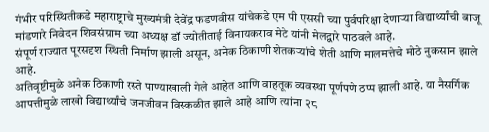गंभीर परिस्थितीकडे महाराष्ट्राचे मुख्यमंत्री देवेंद्र फडणवीस यांचेकडे एम पी एससी च्या पुर्वपरिक्षा देणाऱ्या विद्यार्थ्यांची बाजू मांडणारे निवेदन शिवसंग्राम च्या अध्यक्ष डॉ ज्योतीताई विनायकराव मेटे यांनी मेलद्वारे पाठवले आहे.
संपूर्ण राज्यात पूरसदृश स्थिती निर्माण झाली असून, अनेक ठिकाणी शेतकऱ्यांचे शेती आणि मालमत्तेचे मोठे नुकसान झाले आहे.
अतिवृष्टीमुळे अनेक ठिकाणी रस्ते पाण्याखाली गेले आहेत आणि वाहतूक व्यवस्था पूर्णपणे ठप्प झाली आहे. या नैसर्गिक आपत्तीमुळे लाखो विद्यार्थ्यांचे जनजीवन विस्कळीत झाले आहे आणि त्यांना २८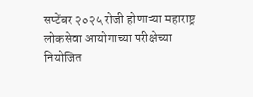सप्टेंबर २०२५ रोजी होणाऱ्या महाराष्ट्र लोकसेवा आयोगाच्या परीक्षेच्या नियोजित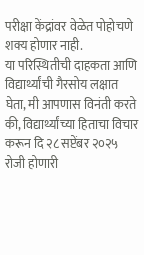परीक्षा केंद्रांवर वेळेत पोहोचणे शक्य होणार नाही.
या परिस्थितीची दाहकता आणि विद्यार्थ्यांची गैरसोय लक्षात घेता, मी आपणास विनंती करते की, विद्यार्थ्यांच्या हिताचा विचार करून दि २८ सप्टेंबर २०२५ रोजी होणारी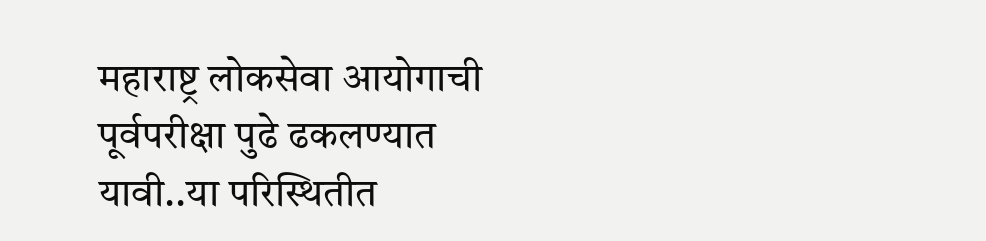महाराष्ट्र लोकसेवा आयोगाची पूर्वपरीक्षा पुढे ढकलण्यात यावी..या परिस्थितीत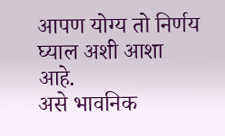आपण योग्य तो निर्णय घ्याल अशी आशा आहे.
असे भावनिक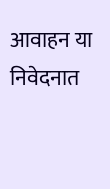आवाहन या निवेदनात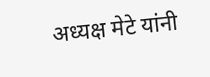अध्यक्ष मेटे यांनी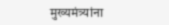मुख्यमंत्र्यांना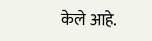केले आहे.